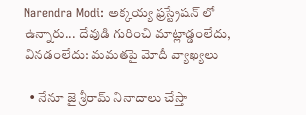Narendra Modi: అక్కయ్య ఫ్రస్ట్రేషన్ లో ఉన్నారు... దేవుడి గురించి మాట్లాడ్డంలేదు, వినడంలేదు: మమతపై మోదీ వ్యాఖ్యలు

  • నేనూ జై శ్రీరామ్ నినాదాలు చేస్తా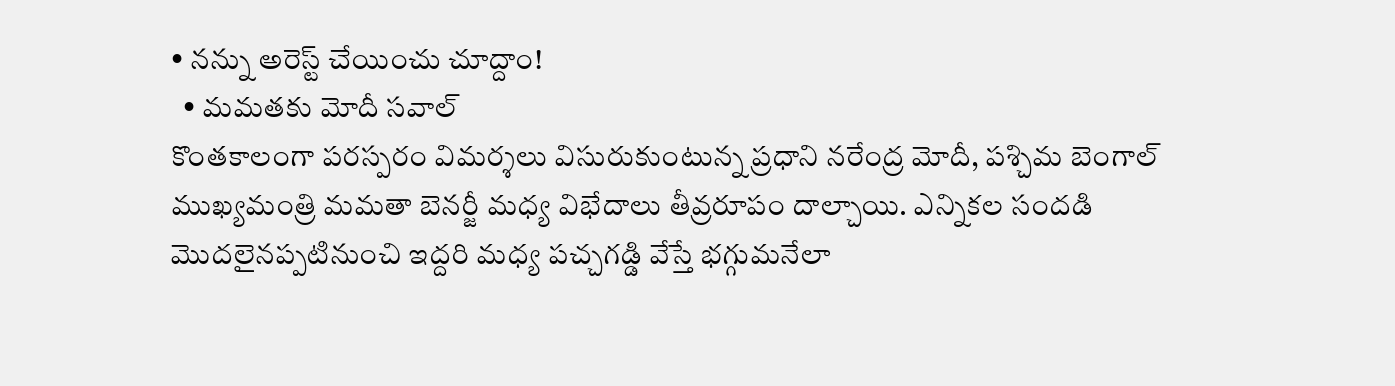• నన్ను అరెస్ట్ చేయించు చూద్దాం!
  • మమతకు మోదీ సవాల్
కొంతకాలంగా పరస్పరం విమర్శలు విసురుకుంటున్న ప్రధాని నరేంద్ర మోదీ, పశ్చిమ బెంగాల్ ముఖ్యమంత్రి మమతా బెనర్జీ మధ్య విభేదాలు తీవ్రరూపం దాల్చాయి. ఎన్నికల సందడి మొదలైనప్పటినుంచి ఇద్దరి మధ్య పచ్చగడ్డి వేస్తే భగ్గుమనేలా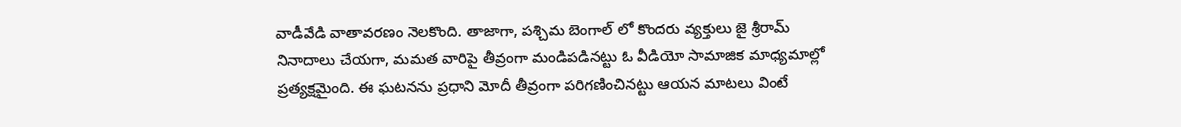వాడీవేడి వాతావరణం నెలకొంది. తాజాగా, పశ్చిమ బెంగాల్ లో కొందరు వ్యక్తులు జై శ్రీరామ్ నినాదాలు చేయగా, మమత వారిపై తీవ్రంగా మండిపడినట్టు ఓ వీడియో సామాజిక మాధ్యమాల్లో ప్రత్యక్షమైంది. ఈ ఘటనను ప్రధాని మోదీ తీవ్రంగా పరిగణించినట్టు ఆయన మాటలు వింటే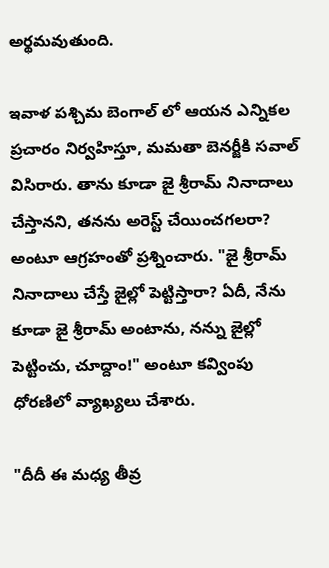అర్థమవుతుంది.

ఇవాళ పశ్చిమ బెంగాల్ లో ఆయన ఎన్నికల ప్రచారం నిర్వహిస్తూ, మమతా బెనర్జీకి సవాల్ విసిరారు. తాను కూడా జై శ్రీరామ్ నినాదాలు చేస్తానని, తనను అరెస్ట్ చేయించగలరా? అంటూ ఆగ్రహంతో ప్రశ్నించారు. "జై శ్రీరామ్ నినాదాలు చేస్తే జైల్లో పెట్టిస్తారా? ఏదీ, నేను కూడా జై శ్రీరామ్ అంటాను, నన్ను జైల్లో పెట్టించు, చూద్దాం!" అంటూ కవ్వింపు ధోరణిలో వ్యాఖ్యలు చేశారు.

"దీదీ ఈ మధ్య తీవ్ర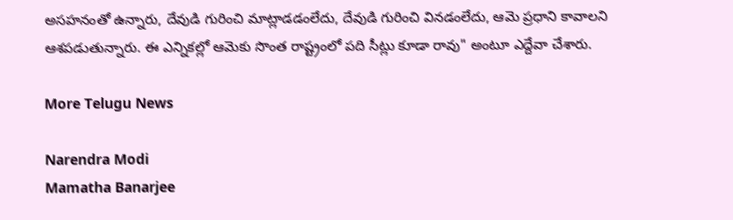అసహనంతో ఉన్నారు, దేవుడి గురించి మాట్లాడడంలేదు, దేవుడి గురించి వినడంలేదు, ఆమె ప్రధాని కావాలని ఆశపడుతున్నారు. ఈ ఎన్నికల్లో ఆమెకు సొంత రాష్ట్రంలో పది సీట్లు కూడా రావు" అంటూ ఎద్దేవా చేశారు.

More Telugu News

Narendra Modi
Mamatha Banarjee